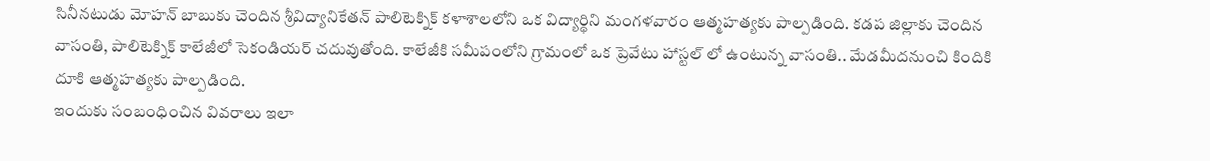సినీనటుడు మోహన్ బాబుకు చెందిన శ్రీవిద్యానికేతన్ పాలిటెక్నిక్ కళాశాలలోని ఒక విద్యార్థిని మంగళవారం ఆత్మహత్యకు పాల్పడింది. కడప జిల్లాకు చెందిన వాసంతి, పాలిటెక్నిక్ కాలేజీలో సెకండియర్ చదువుతోంది. కాలేజీకి సమీపంలోని గ్రామంలో ఒక ప్రెవేటు హాస్టల్ లో ఉంటున్న వాసంతి.. మేడమీదనుంచి కిందికి దూకి ఆత్మహత్యకు పాల్పడింది.
ఇందుకు సంబంధించిన వివరాలు ఇలా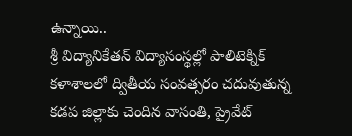ఉన్నాయి..
శ్రీ విద్యానికేతన్ విద్యాసంస్థల్లో పాలిటెక్నిక్ కళాశాలలో ద్వితీయ సంవత్సరం చదువుతున్న కడప జిల్లాకు చెందిన వాసంతి, ప్రైవేట్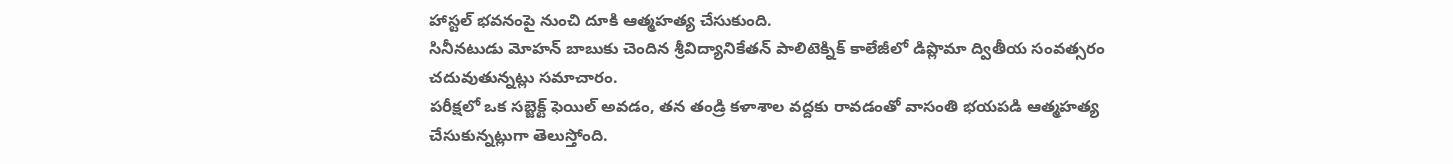హాస్టల్ భవనంపై నుంచి దూకి ఆత్మహత్య చేసుకుంది.
సినీనటుడు మోహన్ బాబుకు చెందిన శ్రీవిద్యానికేతన్ పాలిటెక్నిక్ కాలేజీలో డిప్లొమా ద్వితీయ సంవత్సరం చదువుతున్నట్లు సమాచారం.
పరీక్షలో ఒక సబ్జెక్ట్ ఫెయిల్ అవడం, తన తండ్రి కళాశాల వద్దకు రావడంతో వాసంతి భయపడి ఆత్మహత్య చేసుకున్నట్లుగా తెలుస్తోంది.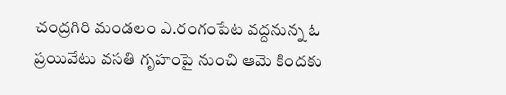చంద్రగిరి మండలం ఎ.రంగంపేట వద్దనున్న ఓ ప్రయివేటు వసతి గృహంపై నుంచి ఆమె కిందకు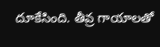దూకేసింది. తీవ్ర గాయాలతో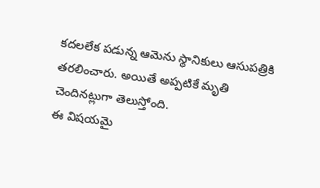కదలలేక పడున్న ఆమెను స్థానికులు ఆసుపత్రికి తరలించారు. అయితే అప్పటికే మృతి చెందినట్లుగా తెలుస్తోంది.
ఈ విషయమై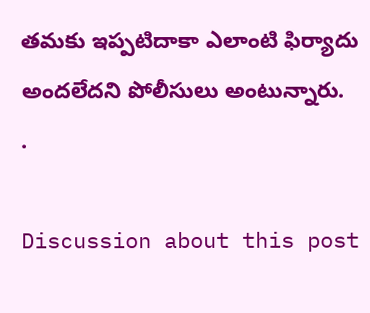తమకు ఇప్పటిదాకా ఎలాంటి ఫిర్యాదు అందలేదని పోలీసులు అంటున్నారు.
.

Discussion about this post